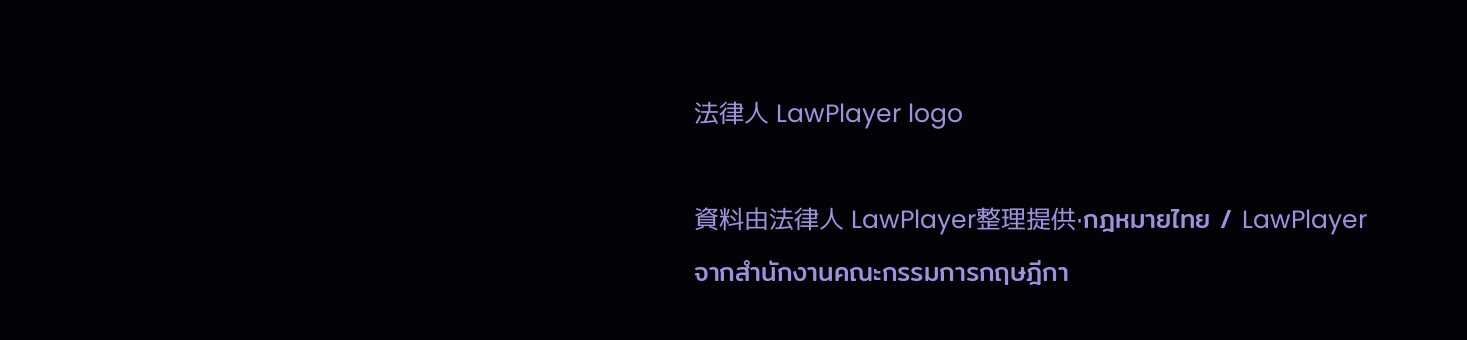法律人 LawPlayer logo

資料由法律人 LawPlayer整理提供·กฎหมายไทย / LawPlayer จากสำนักงานคณะกรรมการกฤษฎีกา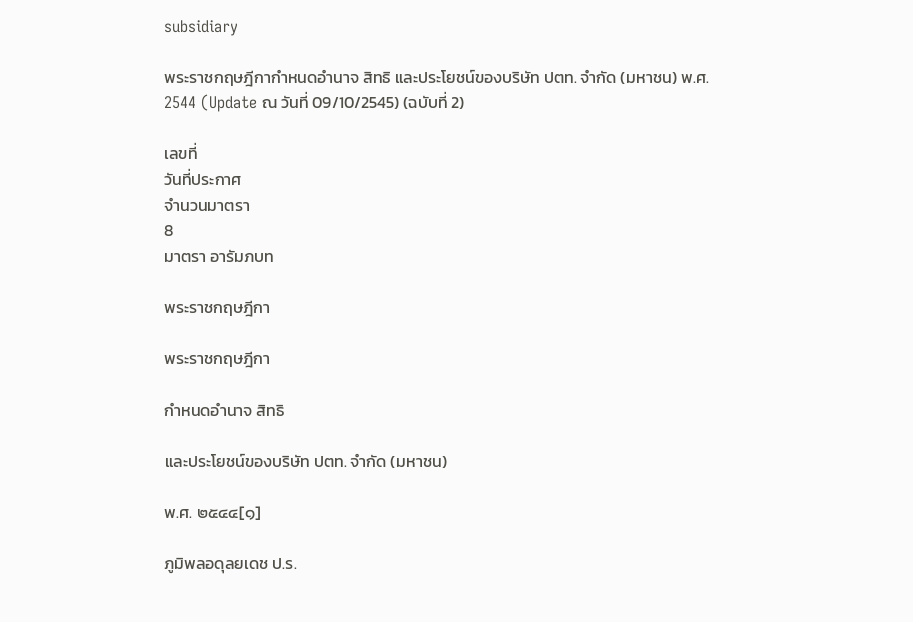subsidiary

พระราชกฤษฎีกากำหนดอำนาจ สิทธิ และประโยชน์ของบริษัท ปตท. จำกัด (มหาชน) พ.ศ. 2544 (Update ณ วันที่ 09/10/2545) (ฉบับที่ 2)

เลขที่
วันที่ประกาศ
จำนวนมาตรา
8
มาตรา อารัมภบท

พระราชกฤษฎีกา

พระราชกฤษฎีกา

กำหนดอำนาจ สิทธิ

และประโยชน์ของบริษัท ปตท. จำกัด (มหาชน)

พ.ศ. ๒๕๔๔[๑]

ภูมิพลอดุลยเดช ป.ร.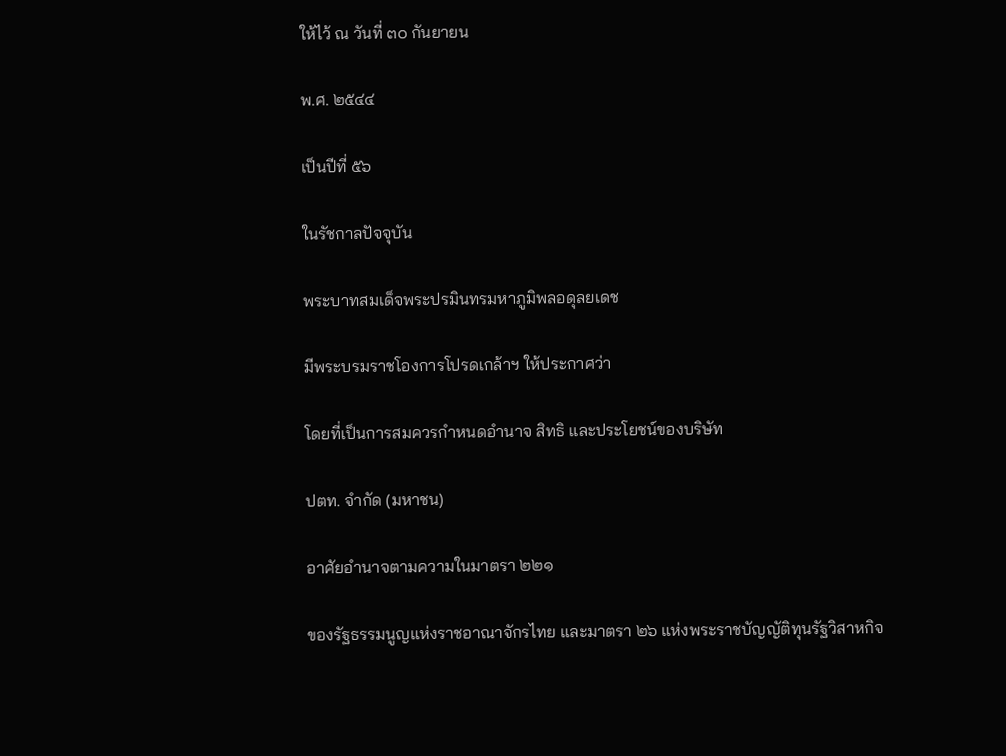ให้ไว้ ณ วันที่ ๓๐ กันยายน

พ.ศ. ๒๕๔๔

เป็นปีที่ ๕๖

ในรัชกาลปัจจุบัน

พระบาทสมเด็จพระปรมินทรมหาภูมิพลอดุลยเดช

มีพระบรมราชโองการโปรดเกล้าฯ ให้ประกาศว่า

โดยที่เป็นการสมควรกำหนดอำนาจ สิทธิ และประโยชน์ของบริษัท

ปตท. จำกัด (มหาชน)

อาศัยอำนาจตามความในมาตรา ๒๒๑

ของรัฐธรรมนูญแห่งราชอาณาจักรไทย และมาตรา ๒๖ แห่งพระราชบัญญัติทุนรัฐวิสาหกิจ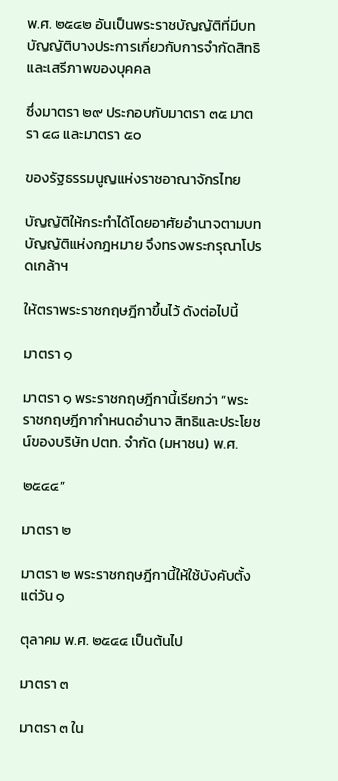พ.ศ. ๒๕๔๒ อันเป็นพระราชบัญญัติที่มีบทบัญญัติบางประการเกี่ยวกับการจำกัดสิทธิและเสรีภาพของบุคคล

ซึ่งมาตรา ๒๙ ประกอบกับมาตรา ๓๕ มาตรา ๔๘ และมาตรา ๕๐

ของรัฐธรรมนูญแห่งราชอาณาจักรไทย

บัญญัติให้กระทำได้โดยอาศัยอำนาจตามบทบัญญัติแห่งกฎหมาย จึงทรงพระกรุณาโปรดเกล้าฯ

ให้ตราพระราชกฤษฎีกาขึ้นไว้ ดังต่อไปนี้

มาตรา ๑

มาตรา ๑ พระราชกฤษฎีกานี้เรียกว่า “พระราชกฤษฎีกากำหนดอำนาจ สิทธิและประโยชน์ของบริษัท ปตท. จำกัด (มหาชน) พ.ศ.

๒๕๔๔”

มาตรา ๒

มาตรา ๒ พระราชกฤษฎีกานี้ให้ใช้บังคับตั้งแต่วัน ๑

ตุลาคม พ.ศ. ๒๕๔๔ เป็นต้นไป

มาตรา ๓

มาตรา ๓ ใน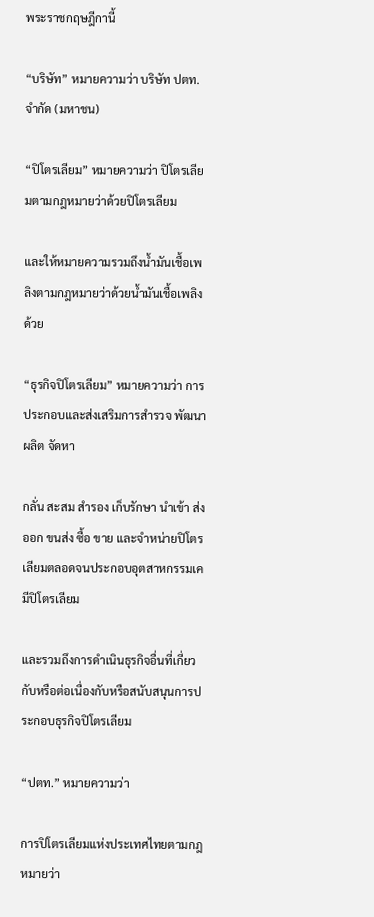พระราชกฤษฎีกานี้

“บริษัท” หมายความว่า บริษัท ปตท. จำกัด (มหาชน)

“ปิโตรเลียม” หมายความว่า ปิโตรเลียมตามกฎหมายว่าด้วยปิโตรเลียม

และให้หมายความรวมถึงน้ำมันเชื้อเพลิงตามกฎหมายว่าด้วยน้ำมันเชื้อเพลิงด้วย

“ธุรกิจปิโตรเลียม” หมายความว่า การประกอบและส่งเสริมการสำรวจ พัฒนาผลิต จัดหา

กลั่น สะสม สำรอง เก็บรักษา นำเข้า ส่งออก ขนส่ง ซื้อ ขาย และจำหน่ายปิโตรเลียมตลอดจนประกอบอุตสาหกรรมเคมีปิโตรเลียม

และรวมถึงการดำเนินธุรกิจอื่นที่เกี่ยวกับหรือต่อเนื่องกับหรือสนับสนุนการประกอบธุรกิจปิโตรเลียม

“ปตท.” หมายความว่า

การปิโตรเลียมแห่งประเทศไทยตามกฎหมายว่า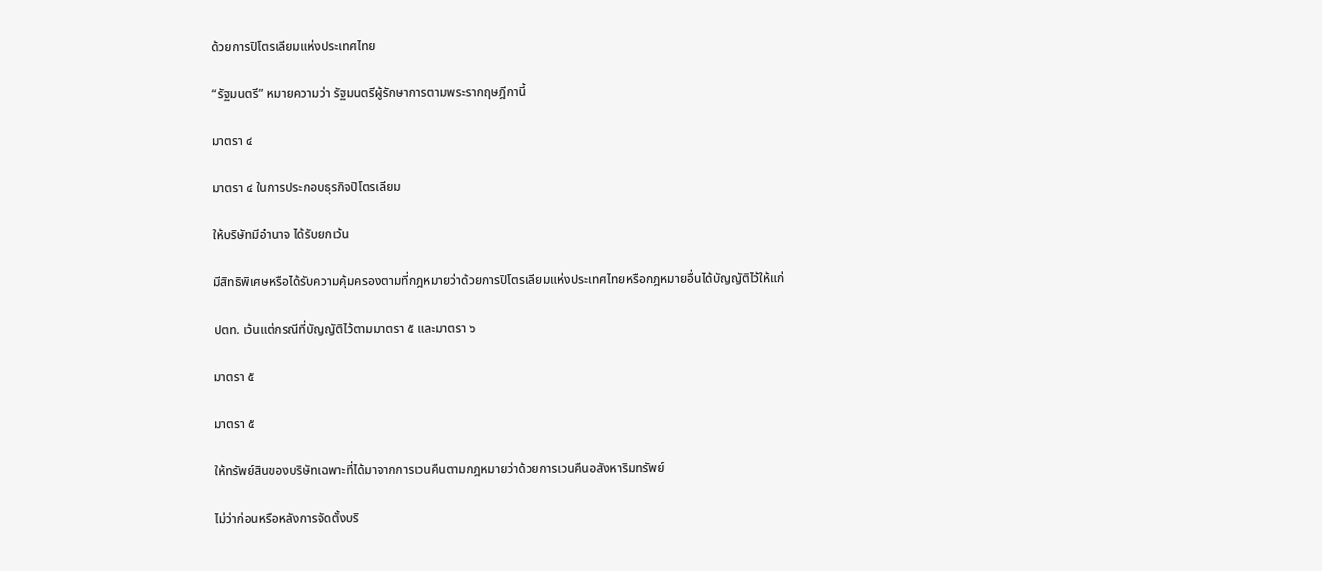ด้วยการปิโตรเลียมแห่งประเทศไทย

“รัฐมนตรี” หมายความว่า รัฐมนตรีผู้รักษาการตามพระรากฤษฎีกานี้

มาตรา ๔

มาตรา ๔ ในการประกอบธุรกิจปิโตรเลียม

ให้บริษัทมีอำนาจ ได้รับยกเว้น

มีสิทธิพิเศษหรือได้รับความคุ้มครองตามที่กฎหมายว่าด้วยการปิโตรเลียมแห่งประเทศไทยหรือกฎหมายอื่นได้บัญญัติไว้ให้แก่

ปตท. เว้นแต่กรณีที่บัญญัติไว้ตามมาตรา ๕ และมาตรา ๖

มาตรา ๕

มาตรา ๕

ให้ทรัพย์สินของบริษัทเฉพาะที่ได้มาจากการเวนคืนตามกฎหมายว่าด้วยการเวนคืนอสังหาริมทรัพย์

ไม่ว่าก่อนหรือหลังการจัดตั้งบริ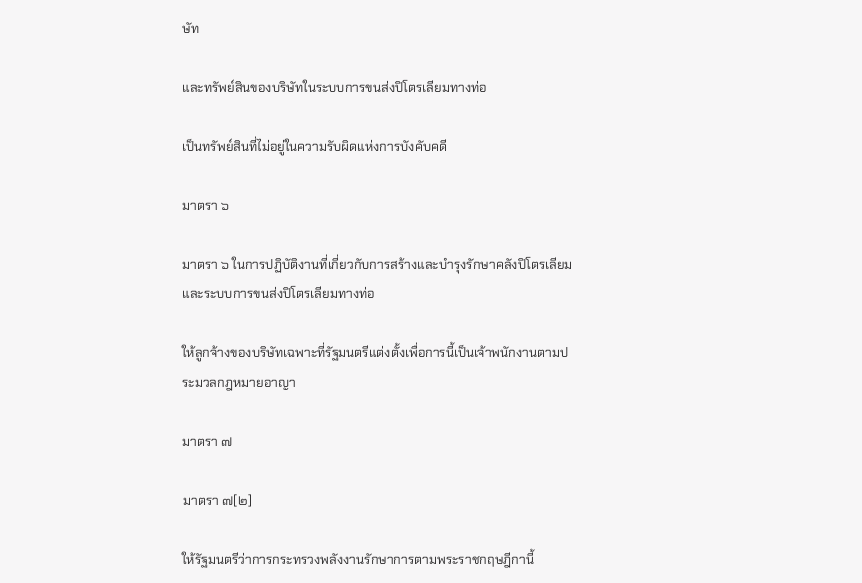ษัท

และทรัพย์สินของบริษัทในระบบการขนส่งปิโตรเลียมทางท่อ

เป็นทรัพย์สินที่ไม่อยู่ในความรับผิดแห่งการบังคับคดี

มาตรา ๖

มาตรา ๖ ในการปฏิบัติงานที่เกี่ยวกับการสร้างและบำรุงรักษาคลังปิโตรเลียมและระบบการขนส่งปิโตรเลียมทางท่อ

ให้ลูกจ้างของบริษัทเฉพาะที่รัฐมนตรีแต่งตั้งเพื่อการนี้เป็นเจ้าพนักงานตามประมวลกฎหมายอาญา

มาตรา ๗

มาตรา ๗[๒]

ให้รัฐมนตรีว่าการกระทรวงพลังงานรักษาการตามพระราชกฤษฎีกานี้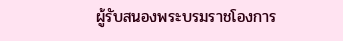ผู้รับสนองพระบรมราชโองการ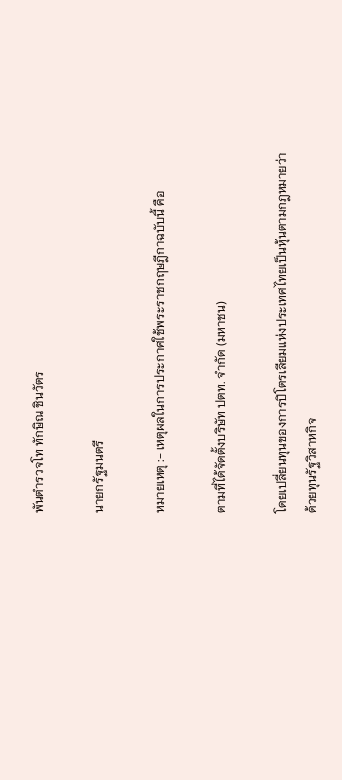พันตำรวจโท ทักษิณ ชินวัตร

นายกรัฐมนตรี

หมายเหตุ :- เหตุผลในการประกาศใช้พระราชกฤษฎีกาฉบับนี้ คือ

ตามที่ได้จัดตั้งบริษัท ปตท. จำกัด (มหาชน)

โดยเปลี่ยนทุนของการปิโตรเลียมแห่งประเทศไทยเป็นหุ้นตามกฎหมายว่าด้วยทุนรัฐวิสาหกิจ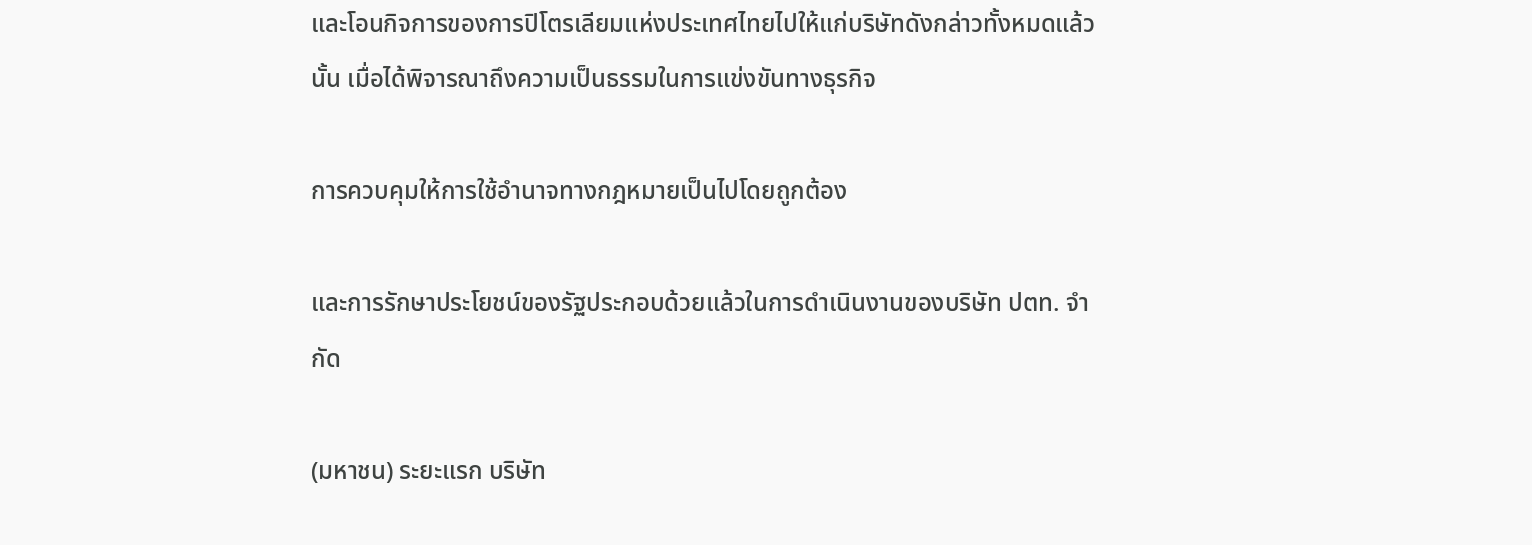และโอนกิจการของการปิโตรเลียมแห่งประเทศไทยไปให้แก่บริษัทดังกล่าวทั้งหมดแล้วนั้น เมื่อได้พิจารณาถึงความเป็นธรรมในการแข่งขันทางธุรกิจ

การควบคุมให้การใช้อำนาจทางกฎหมายเป็นไปโดยถูกต้อง

และการรักษาประโยชน์ของรัฐประกอบด้วยแล้วในการดำเนินงานของบริษัท ปตท. จำกัด

(มหาชน) ระยะแรก บริษัท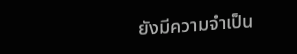ยังมีความจำเป็น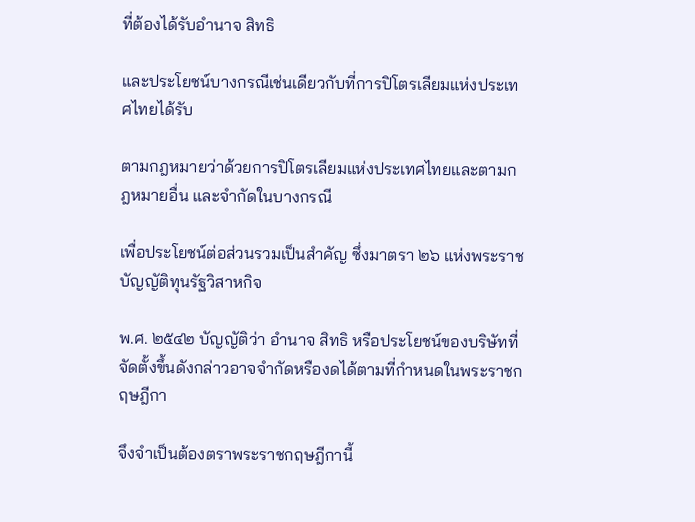ที่ต้องได้รับอำนาจ สิทธิ

และประโยชน์บางกรณีเช่นเดียวกับที่การปิโตรเลียมแห่งประเทศไทยได้รับ

ตามกฎหมายว่าด้วยการปิโตรเลียมแห่งประเทศไทยและตามกฎหมายอื่น และจำกัดในบางกรณี

เพื่อประโยชน์ต่อส่วนรวมเป็นสำคัญ ซึ่งมาตรา ๒๖ แห่งพระราชบัญญัติทุนรัฐวิสาหกิจ

พ.ศ. ๒๕๔๒ บัญญัติว่า อำนาจ สิทธิ หรือประโยชน์ของบริษัทที่จัดตั้งขึ้นดังกล่าวอาจจำกัดหรืองดได้ตามที่กำหนดในพระราชกฤษฎีกา

จึงจำเป็นต้องตราพระราชกฤษฎีกานี้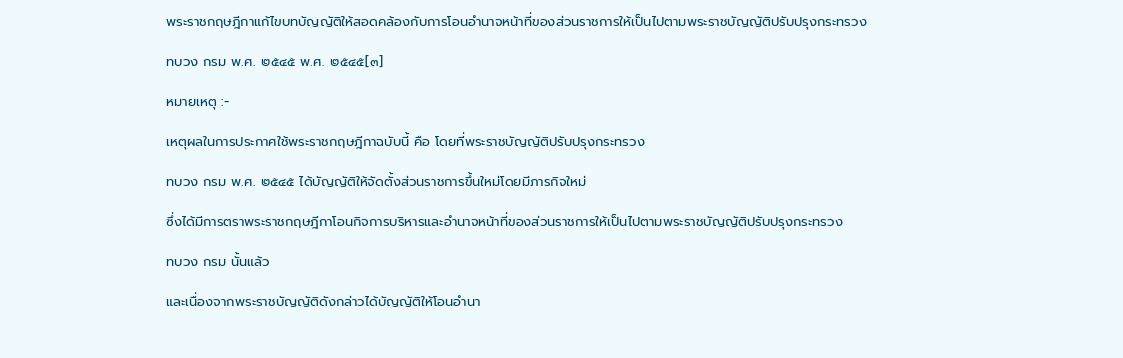พระราชกฤษฎีกาแก้ไขบทบัญญัติให้สอดคล้องกับการโอนอำนาจหน้าที่ของส่วนราชการให้เป็นไปตามพระราชบัญญัติปรับปรุงกระทรวง

ทบวง กรม พ.ศ. ๒๕๔๕ พ.ศ. ๒๕๔๕[๓]

หมายเหตุ :-

เหตุผลในการประกาศใช้พระราชกฤษฎีกาฉบับนี้ คือ โดยที่พระราชบัญญัติปรับปรุงกระทรวง

ทบวง กรม พ.ศ. ๒๕๔๕ ได้บัญญัติให้จัดตั้งส่วนราชการขึ้นใหม่โดยมีภารกิจใหม่

ซึ่งได้มีการตราพระราชกฤษฎีกาโอนกิจการบริหารและอำนาจหน้าที่ของส่วนราชการให้เป็นไปตามพระราชบัญญัติปรับปรุงกระทรวง

ทบวง กรม นั้นแล้ว

และเนื่องจากพระราชบัญญัติดังกล่าวได้บัญญัติให้โอนอำนา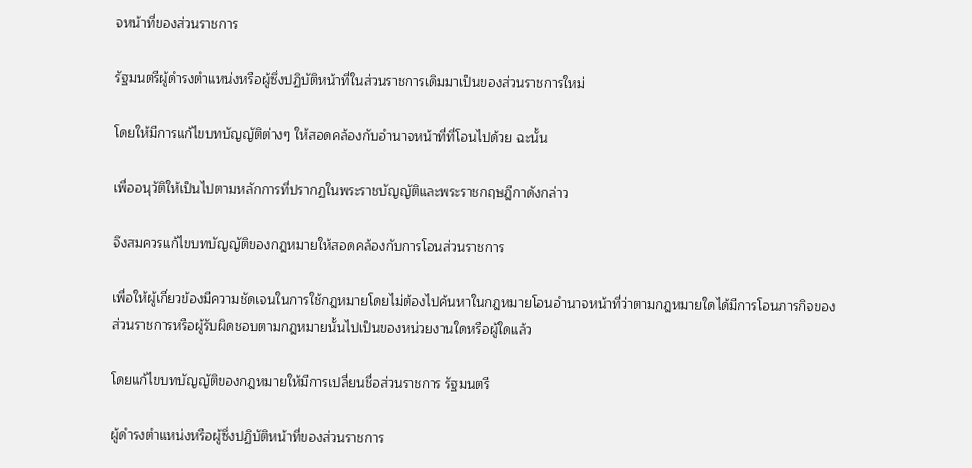จหน้าที่ของส่วนราชการ

รัฐมนตรีผู้ดำรงตำแหน่งหรือผู้ซึ่งปฏิบัติหน้าที่ในส่วนราชการเดิมมาเป็นของส่วนราชการใหม่

โดยให้มีการแก้ไขบทบัญญัติต่างๆ ให้สอดคล้องกับอำนาจหน้าที่ที่โอนไปด้วย ฉะนั้น

เพื่ออนุวัติให้เป็นไปตามหลักการที่ปรากฏในพระราชบัญญัติและพระราชกฤษฎีกาดังกล่าว

จึงสมควรแก้ไขบทบัญญัติของกฎหมายให้สอดคล้องกับการโอนส่วนราชการ

เพื่อให้ผู้เกี่ยวข้องมีความชัดเจนในการใช้กฎหมายโดยไม่ต้องไปค้นหาในกฎหมายโอนอำนาจหน้าที่ว่าตามกฎหมายใดได้มีการโอนภารกิจของส่วนราชการหรือผู้รับผิดชอบตามกฎหมายนั้นไปเป็นของหน่วยงานใดหรือผู้ใดแล้ว

โดยแก้ไขบทบัญญัติของกฎหมายให้มีการเปลี่ยนชื่อส่วนราชการ รัฐมนตรี

ผู้ดำรงตำแหน่งหรือผู้ซึ่งปฏิบัติหน้าที่ของส่วนราชการ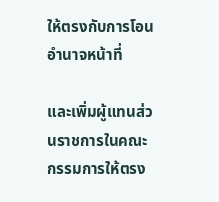ให้ตรงกับการโอนอำนาจหน้าที่

และเพิ่มผู้แทนส่วนราชการในคณะกรรมการให้ตรง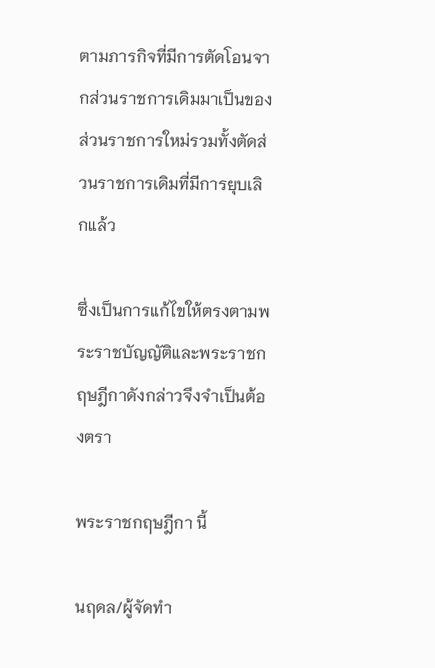ตามภารกิจที่มีการตัดโอนจากส่วนราชการเดิมมาเป็นของส่วนราชการใหม่รวมทั้งตัดส่วนราชการเดิมที่มีการยุบเลิกแล้ว

ซึ่งเป็นการแก้ไขให้ตรงตามพระราชบัญญัติและพระราชกฤษฎีกาดังกล่าวจึงจำเป็นต้องตรา

พระราชกฤษฎีกา นี้

นฤดล/ผู้จัดทำ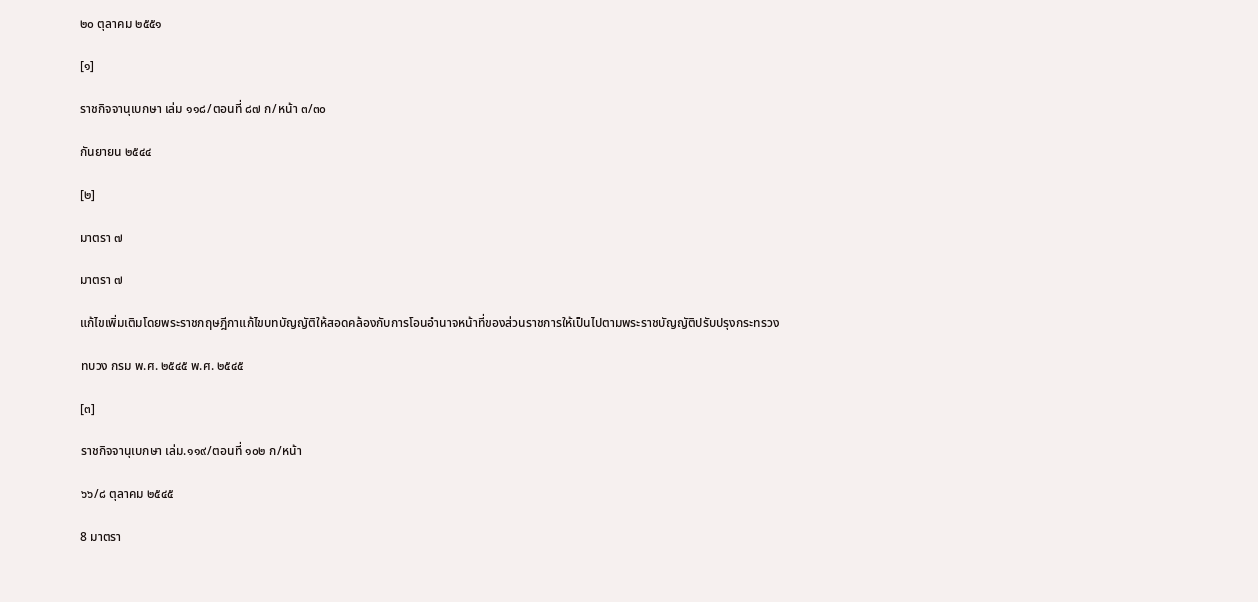๒๐ ตุลาคม ๒๕๕๑

[๑]

ราชกิจจานุเบกษา เล่ม ๑๑๘/ตอนที่ ๘๗ ก/หน้า ๓/๓๐

กันยายน ๒๕๔๔

[๒]

มาตรา ๗

มาตรา ๗

แก้ไขเพิ่มเติมโดยพระราชกฤษฎีกาแก้ไขบทบัญญัติให้สอดคล้องกับการโอนอำนาจหน้าที่ของส่วนราชการให้เป็นไปตามพระราชบัญญัติปรับปรุงกระทรวง

ทบวง กรม พ.ศ. ๒๕๔๕ พ.ศ. ๒๕๔๕

[๓]

ราชกิจจานุเบกษา เล่ม.๑๑๙/ตอนที่ ๑๐๒ ก/หน้า

๖๖/๘ ตุลาคม ๒๕๔๕

8 มาตรา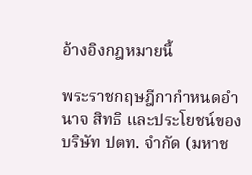อ้างอิงกฎหมายนี้

พระราชกฤษฎีกากำหนดอำนาจ สิทธิ และประโยชน์ของบริษัท ปตท. จำกัด (มหาช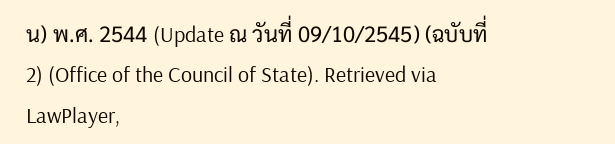น) พ.ศ. 2544 (Update ณ วันที่ 09/10/2545) (ฉบับที่ 2) (Office of the Council of State). Retrieved via LawPlayer,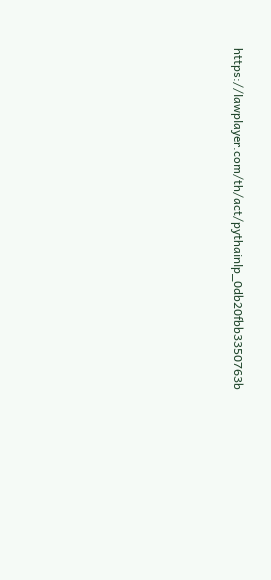https://lawplayer.com/th/act/pythainlp_0db20fbb3350763b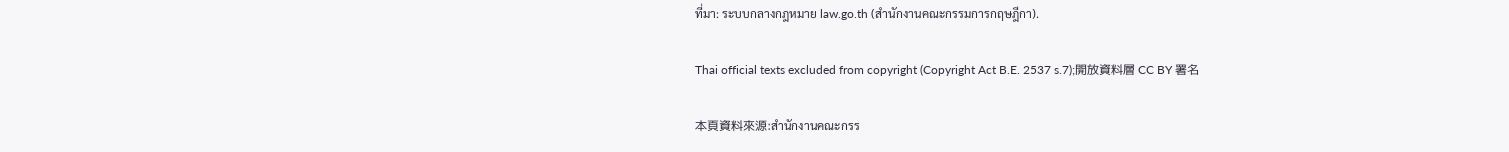ที่มา: ระบบกลางกฎหมาย law.go.th (สำนักงานคณะกรรมการกฤษฎีกา).

Thai official texts excluded from copyright (Copyright Act B.E. 2537 s.7);開放資料層 CC BY 署名

本頁資料來源:สำนักงานคณะกรร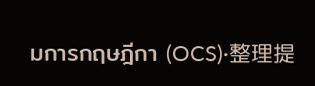มการกฤษฎีกา (OCS)·整理提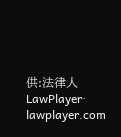供:法律人 LawPlayer· lawplayer.com